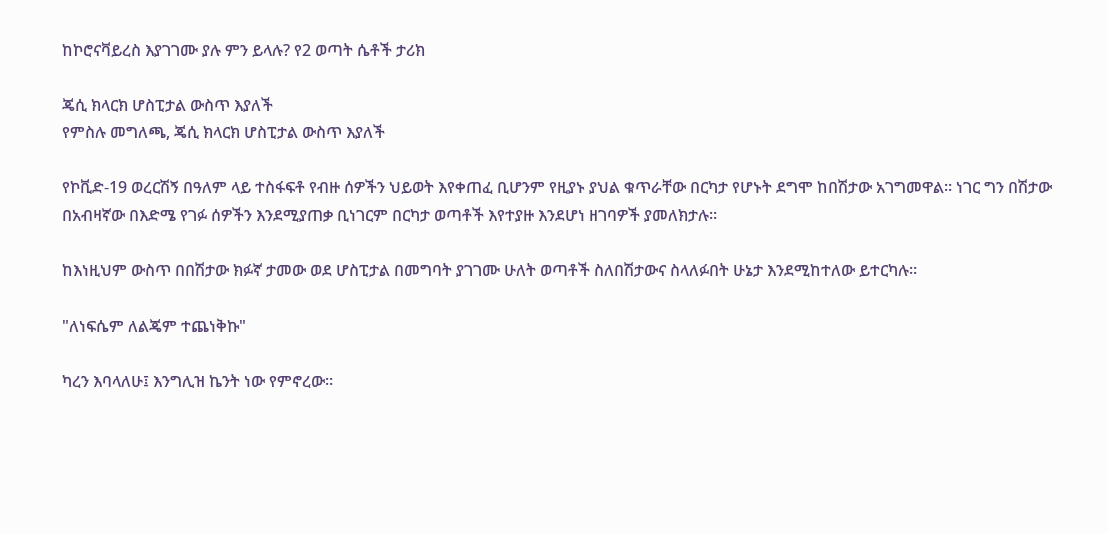ከኮሮናቫይረስ እያገገሙ ያሉ ምን ይላሉ? የ2 ወጣት ሴቶች ታሪክ

ጄሲ ክላርክ ሆስፒታል ውስጥ እያለች
የምስሉ መግለጫ, ጄሲ ክላርክ ሆስፒታል ውስጥ እያለች

የኮቪድ-19 ወረርሽኝ በዓለም ላይ ተስፋፍቶ የብዙ ሰዎችን ህይወት እየቀጠፈ ቢሆንም የዚያኑ ያህል ቁጥራቸው በርካታ የሆኑት ደግሞ ከበሽታው አገግመዋል። ነገር ግን በሽታው በአብዛኛው በእድሜ የገፉ ሰዎችን እንደሚያጠቃ ቢነገርም በርካታ ወጣቶች እየተያዙ እንደሆነ ዘገባዎች ያመለክታሉ።

ከእነዚህም ውስጥ በበሽታው ክፉኛ ታመው ወደ ሆስፒታል በመግባት ያገገሙ ሁለት ወጣቶች ስለበሽታውና ስላለፉበት ሁኔታ እንደሚከተለው ይተርካሉ።

"ለነፍሴም ለልጄም ተጨነቅኩ"

ካረን እባላለሁ፤ እንግሊዝ ኬንት ነው የምኖረው።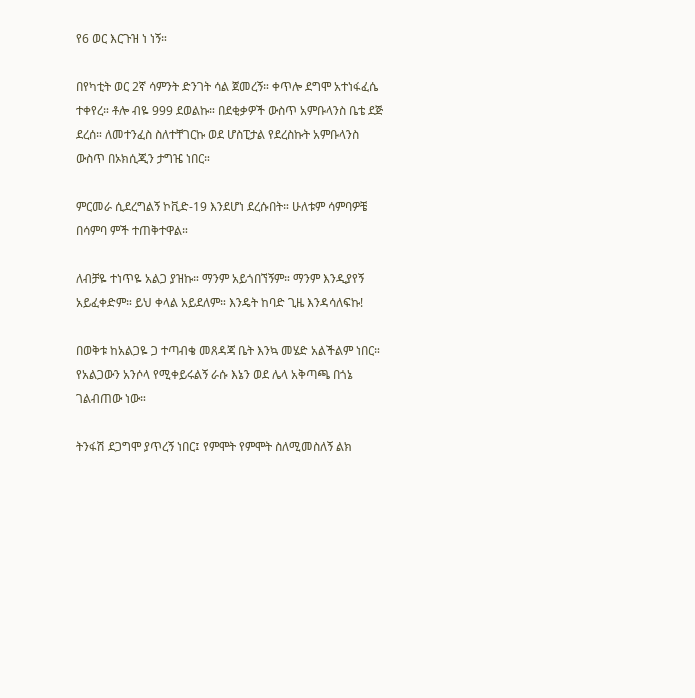የ6 ወር እርጉዝ ነ ነኝ።

በየካቲት ወር 2ኛ ሳምንት ድንገት ሳል ጀመረኝ። ቀጥሎ ደግሞ አተነፋፈሴ ተቀየረ። ቶሎ ብዬ 999 ደወልኩ። በደቂቃዎች ውስጥ አምቡላንስ ቤቴ ደጅ ደረሰ። ለመተንፈስ ስለተቸገርኩ ወደ ሆስፒታል የደረስኩት አምቡላንስ ውስጥ በኦክሲጂን ታግዤ ነበር።

ምርመራ ሲደረግልኝ ኮቪድ-19 እንደሆነ ደረሱበት። ሁለቱም ሳምባዎቼ በሳምባ ምች ተጠቅተዋል።

ለብቻዬ ተነጥዬ አልጋ ያዝኩ። ማንም አይጎበኘኝም። ማንም እንዲያየኝ አይፈቀድም። ይህ ቀላል አይደለም። እንዴት ከባድ ጊዜ እንዳሳለፍኩ!

በወቅቱ ከአልጋዬ ጋ ተጣብቄ መጸዳጃ ቤት እንኳ መሄድ አልችልም ነበር። የአልጋውን አንሶላ የሚቀይሩልኝ ራሱ እኔን ወደ ሌላ አቅጣጫ በጎኔ ገልብጠው ነው።

ትንፋሽ ደጋግሞ ያጥረኝ ነበር፤ የምሞት የምሞት ስለሚመስለኝ ልክ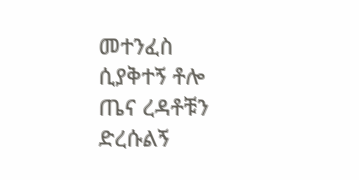መተንፈስ ሲያቅተኝ ቶሎ ጤና ረዳቶቹን ድረሱልኝ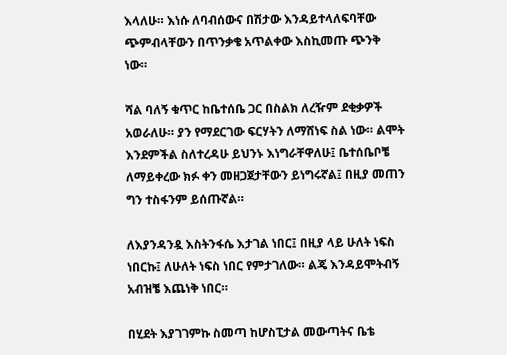እላለሁ። እነሱ ለባብሰውና በሽታው እንዳይተላለፍባቸው ጭምብላቸውን በጥንቃቄ አጥልቀው እስኪመጡ ጭንቅ ነው።

ሻል ባለኝ ቁጥር ከቤተሰቤ ጋር በስልክ ለረዥም ደቂቃዎች አወራለሁ። ያን የማደርገው ፍርሃትን ለማሸነፍ ስል ነው። ልሞት እንደምችል ስለተረዳሁ ይህንኑ እነግራቸዋለሁ፤ ቤተሰቤቦቼ ለማይቀረው ክፉ ቀን መዘጋጀታቸውን ይነግሩኛል፤ በዚያ መጠን ግን ተስፋንም ይሰጡኛል።

ለእያንዳንዷ እስትንፋሴ እታገል ነበር፤ በዚያ ላይ ሁለት ነፍስ ነበርኩ፤ ለሁለት ነፍስ ነበር የምታገለው። ልጄ እንዳይሞትብኝ አብዝቼ እጨነቅ ነበር።

በሂደት እያገገምኩ ስመጣ ከሆስፒታል መውጣትና ቤቴ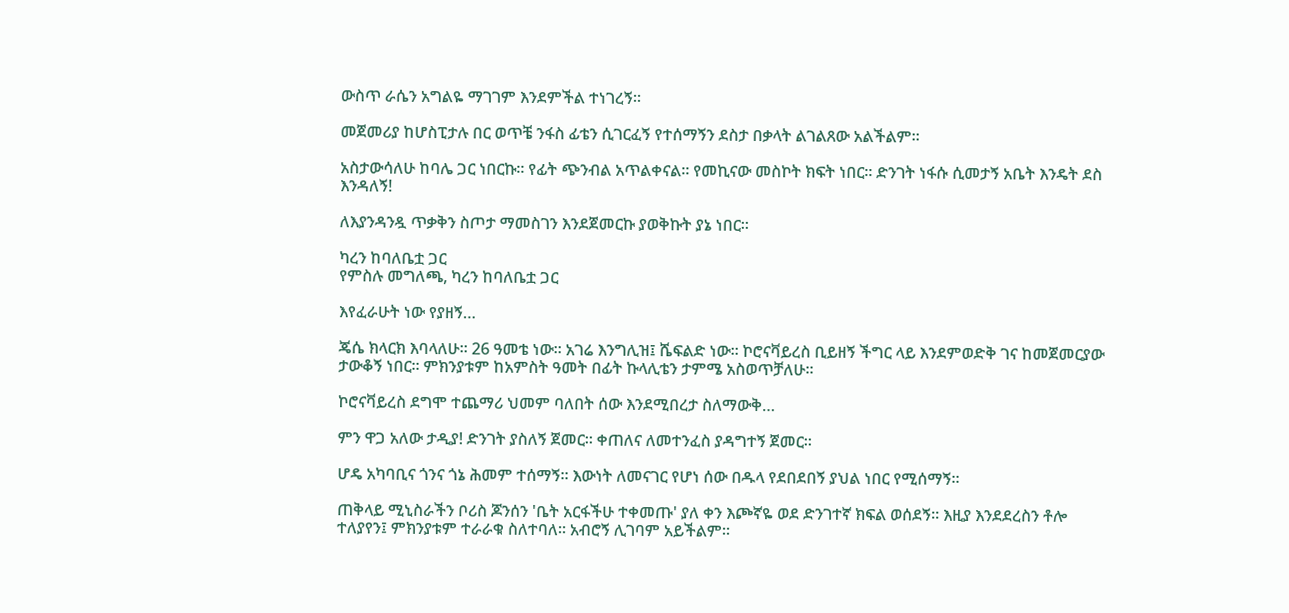ውስጥ ራሴን አግልዬ ማገገም እንደምችል ተነገረኝ።

መጀመሪያ ከሆስፒታሉ በር ወጥቼ ንፋስ ፊቴን ሲገርፈኝ የተሰማኝን ደስታ በቃላት ልገልጸው አልችልም።

አስታውሳለሁ ከባሌ ጋር ነበርኩ። የፊት ጭንብል አጥልቀናል። የመኪናው መስኮት ክፍት ነበር። ድንገት ነፋሱ ሲመታኝ አቤት እንዴት ደስ እንዳለኝ!

ለእያንዳንዷ ጥቃቅን ስጦታ ማመስገን እንደጀመርኩ ያወቅኩት ያኔ ነበር።

ካረን ከባለቤቷ ጋር
የምስሉ መግለጫ, ካረን ከባለቤቷ ጋር

እየፈራሁት ነው የያዘኝ…

ጄሴ ክላርክ እባላለሁ። 26 ዓመቴ ነው። አገሬ እንግሊዝ፤ ሼፍልድ ነው። ኮሮናቫይረስ ቢይዘኝ ችግር ላይ እንደምወድቅ ገና ከመጀመርያው ታውቆኝ ነበር። ምክንያቱም ከአምስት ዓመት በፊት ኩላሊቴን ታምሜ አስወጥቻለሁ።

ኮሮናቫይረስ ደግሞ ተጨማሪ ህመም ባለበት ሰው እንደሚበረታ ስለማውቅ…

ምን ዋጋ አለው ታዲያ! ድንገት ያስለኝ ጀመር። ቀጠለና ለመተንፈስ ያዳግተኝ ጀመር።

ሆዴ አካባቢና ጎንና ጎኔ ሕመም ተሰማኝ። እውነት ለመናገር የሆነ ሰው በዱላ የደበደበኝ ያህል ነበር የሚሰማኝ።

ጠቅላይ ሚኒስራችን ቦሪስ ጆንሰን 'ቤት አርፋችሁ ተቀመጡ' ያለ ቀን እጮኛዬ ወደ ድንገተኛ ክፍል ወሰደኝ። እዚያ እንደደረስን ቶሎ ተለያየን፤ ምክንያቱም ተራራቁ ስለተባለ። አብሮኝ ሊገባም አይችልም።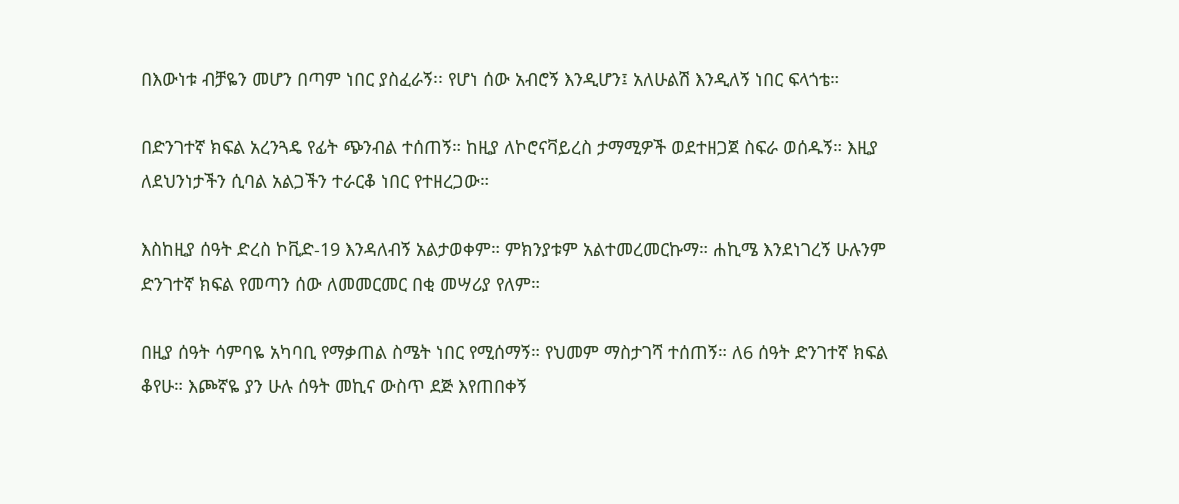በእውነቱ ብቻዬን መሆን በጣም ነበር ያስፈራኝ፡፡ የሆነ ሰው አብሮኝ እንዲሆን፤ አለሁልሽ እንዲለኝ ነበር ፍላጎቴ።

በድንገተኛ ክፍል አረንጓዴ የፊት ጭንብል ተሰጠኝ። ከዚያ ለኮሮናቫይረስ ታማሚዎች ወደተዘጋጀ ስፍራ ወሰዱኝ። እዚያ ለደህንነታችን ሲባል አልጋችን ተራርቆ ነበር የተዘረጋው።

እስከዚያ ሰዓት ድረስ ኮቪድ-19 እንዳለብኝ አልታወቀም። ምክንያቱም አልተመረመርኩማ። ሐኪሜ እንደነገረኝ ሁሉንም ድንገተኛ ክፍል የመጣን ሰው ለመመርመር በቂ መሣሪያ የለም።

በዚያ ሰዓት ሳምባዬ አካባቢ የማቃጠል ስሜት ነበር የሚሰማኝ። የህመም ማስታገሻ ተሰጠኝ። ለ6 ሰዓት ድንገተኛ ክፍል ቆየሁ። እጮኛዬ ያን ሁሉ ሰዓት መኪና ውስጥ ደጅ እየጠበቀኝ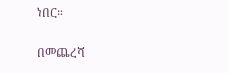ነበር።

በመጨረሻ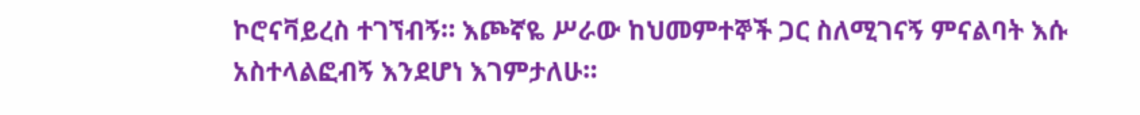ኮሮናቫይረስ ተገኘብኝ። እጮኛዬ ሥራው ከህመምተኞች ጋር ስለሚገናኝ ምናልባት እሱ አስተላልፎብኝ እንደሆነ እገምታለሁ።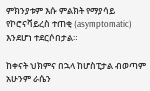ምክንያቱም እሱ ምልክት የማያሳይ የኮሮናቫይረስ ተጠቂ (asymptomatic) እንደሆነ ተደርሶበታል።

ከቀናት ህክምና በኋላ ከሆስፒታል ብወጣም አሁንም ራሴን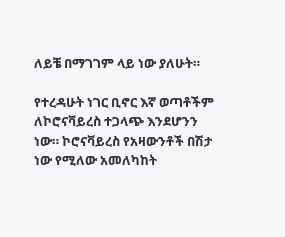ለይቼ በማገገም ላይ ነው ያለሁት።

የተረዳሁት ነገር ቢኖር እኛ ወጣቶችም ለኮሮናቫይረስ ተጋላጭ እንደሆንን ነው። ኮሮናቫይረስ የአዛውንቶች በሽታ ነው የሚለው አመለካከት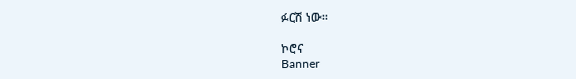ፉርሽ ነው።

ኮሮና
Banner